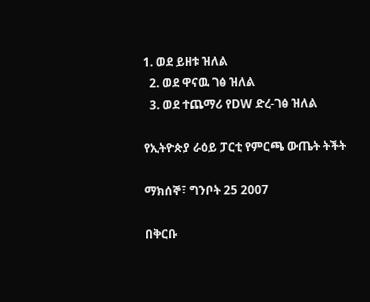1. ወደ ይዘቱ ዝለል
  2. ወደ ዋናዉ ገፅ ዝለል
  3. ወደ ተጨማሪ የDW ድረ-ገፅ ዝለል

የኢትዮጵያ ራዕይ ፓርቲ የምርጫ ውጤት ትችት

ማክሰኞ፣ ግንቦት 25 2007

በቅርቡ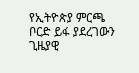የኢትዮጵያ ምርጫ ቦርድ ይፋ ያደረገውን ጊዜያዊ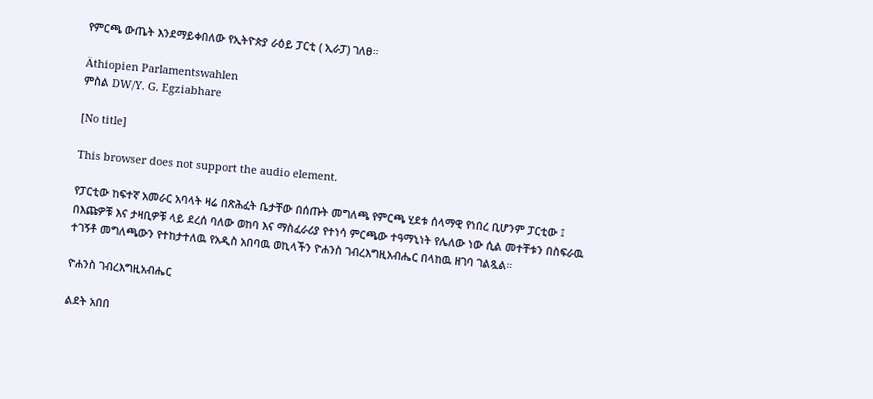የምርጫ ውጤት እንደማይቀበለው የኢትዮጵያ ራዕይ ፓርቲ ( ኢራፓ) ገለፀ።

Äthiopien Parlamentswahlen
ምስል DW/Y. G. Egziabhare

[No title]

This browser does not support the audio element.

የፓርቲው ከፍተኛ አመራር አባላት ዛሬ በጽሕፈት ቤታቸው በሰጡት መግለጫ የምርጫ ሂደቱ ሰላማዊ የነበረ ቢሆንም ፓርቲው ፤ በእጩዎቹ እና ታዛቢዎቹ ላይ ደረሰ ባለው ወከባ እና ማስፈራሪያ የተነሳ ምርጫው ተዓማኒነት የሌለው ነው ሲል መተቸቱን በስፍራዉ ተገኝቶ መግለጫውን የተከታተለዉ የአዲስ አበባዉ ወኪላችን ዮሐንስ ገብረእግዚአብሔር በላከዉ ዘገባ ገልጿል።

ዮሐንስ ገብረእግዚአብሔር

ልደት አበበ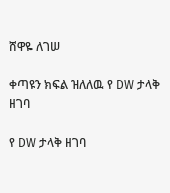ሸዋዬ ለገሠ

ቀጣዩን ክፍል ዝለለዉ የ DW ታላቅ ዘገባ

የ DW ታላቅ ዘገባ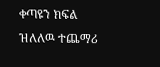ቀጣዩን ክፍል ዝለለዉ ተጨማሪ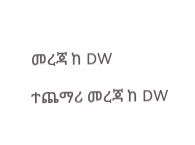መረጃ ከ DW

ተጨማሪ መረጃ ከ DW